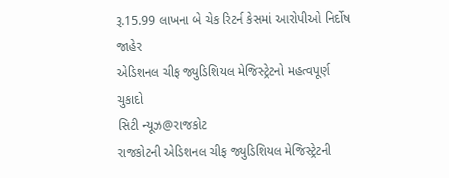રૂ.15.99 લાખના બે ચેક રિટર્ન કેસમાં આરોપીઓ નિર્દોષ જાહેર
એડિશનલ ચીફ જ્યુડિશિયલ મેજિસ્ટ્રેટનો મહત્વપૂર્ણ ચુકાદો
સિટી ન્યૂઝ@રાજકોટ
રાજકોટની એડિશનલ ચીફ જ્યુડિશિયલ મેજિસ્ટ્રેટની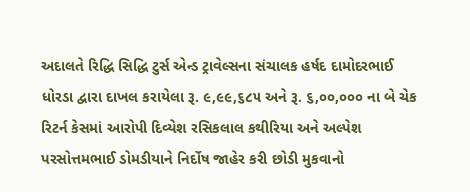અદાલતે રિદ્ધિ સિદ્ધિ ટુર્સ એન્ડ ટ્રાવેલ્સના સંચાલક હર્ષદ દામોદરભાઈ ધોરડા દ્વારા દાખલ કરાયેલા રૂ. ૯,૯૯,૬૮૫ અને રૂ. ૬,૦૦,૦૦૦ ના બે ચેક રિટર્ન કેસમાં આરોપી દિવ્યેશ રસિકલાલ કથીરિયા અને અલ્પેશ પરસોત્તમભાઈ ડોમડીયાને નિર્દોષ જાહેર કરી છોડી મુકવાનો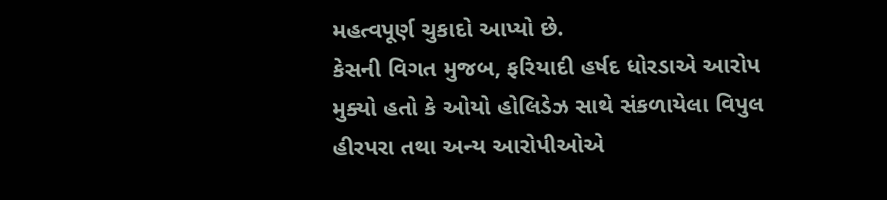મહત્વપૂર્ણ ચુકાદો આપ્યો છે.
કેસની વિગત મુજબ, ફરિયાદી હર્ષદ ધોરડાએ આરોપ મુક્યો હતો કે ઓયો હોલિડેઝ સાથે સંકળાયેલા વિપુલ હીરપરા તથા અન્ય આરોપીઓએ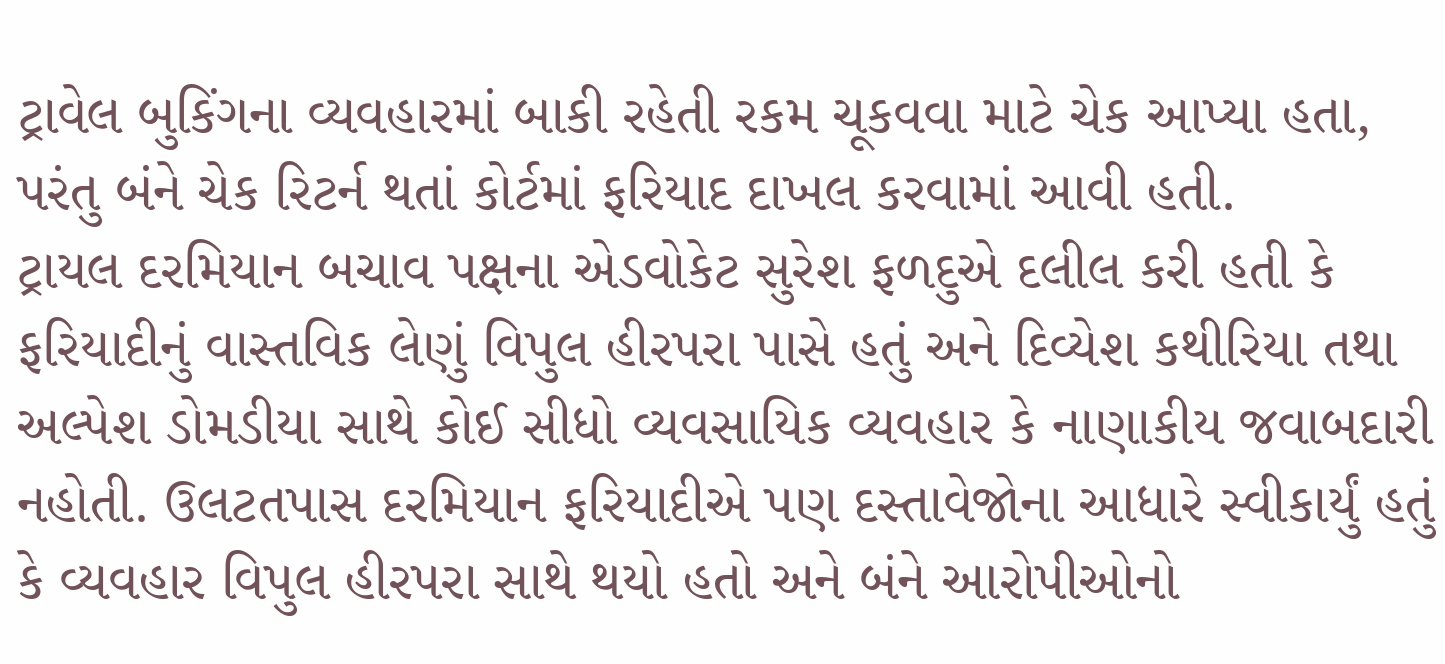ટ્રાવેલ બુકિંગના વ્યવહારમાં બાકી રહેતી રકમ ચૂકવવા માટે ચેક આપ્યા હતા, પરંતુ બંને ચેક રિટર્ન થતાં કોર્ટમાં ફરિયાદ દાખલ કરવામાં આવી હતી.
ટ્રાયલ દરમિયાન બચાવ પક્ષના એડવોકેટ સુરેશ ફળદુએ દલીલ કરી હતી કે ફરિયાદીનું વાસ્તવિક લેણું વિપુલ હીરપરા પાસે હતું અને દિવ્યેશ કથીરિયા તથા અલ્પેશ ડોમડીયા સાથે કોઈ સીધો વ્યવસાયિક વ્યવહાર કે નાણાકીય જવાબદારી નહોતી. ઉલટતપાસ દરમિયાન ફરિયાદીએ પણ દસ્તાવેજોના આધારે સ્વીકાર્યું હતું કે વ્યવહાર વિપુલ હીરપરા સાથે થયો હતો અને બંને આરોપીઓનો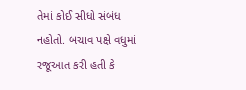તેમાં કોઈ સીધો સંબંધ નહોતો. બચાવ પક્ષે વધુમાં રજૂઆત કરી હતી કે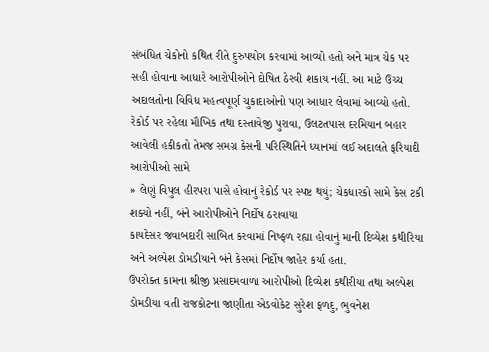સંબંધિત ચેકોનો કથિત રીતે દુરુપયોગ કરવામાં આવ્યો હતો અને માત્ર ચેક પર સહી હોવાના આધારે આરોપીઓને દોષિત ઠેરવી શકાય નહીં. આ માટે ઉચ્ચ અદાલતોના વિવિધ મહત્વપૂર્ણ ચુકાદાઓનો પણ આધાર લેવામાં આવ્યો હતો.
રેકોર્ડ પર રહેલા મૌખિક તથા દસ્તાવેજી પુરાવા, ઉલટતપાસ દરમિયાન બહાર આવેલી હકીકતો તેમજ સમગ્ર કેસની પરિસ્થિતિને ધ્યાનમાં લઈ અદાલતે ફરિયાદી આરોપીઓ સામે
» લેણું વિપુલ હીરપરા પાસે હોવાનું રેકોર્ડ પર સ્પષ્ટ થયું; ચેકધારકો સામે કેસ ટકી શક્યો નહીં, બંને આરોપીઓને નિર્દોષ ઠરાવાયા
કાયદેસર જવાબદારી સાબિત કરવામાં નિષ્ફળ રહ્યા હોવાનું માની દિવ્યેશ કથીરિયા અને અલ્પેશ ડોમડીયાને બંને કેસમાં નિર્દોષ જાહેર કર્યા હતા.
ઉપરોક્ત કામના શ્રીજી પ્રસાદમવાળા આરોપીઓ દિવ્યેશ કથીરીયા તથા અલ્પેશ ડોમડીયા વતી રાજકોટના જાણીતા એડવોકેટ સુરેશ ફળદુ, ભુવનેશ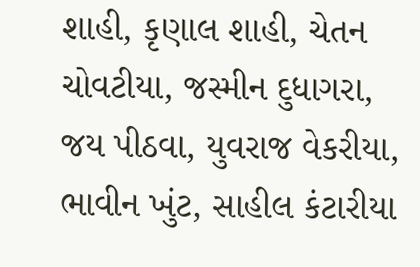શાહી, કૃણાલ શાહી, ચેતન ચોવટીયા, જસ્મીન દુધાગરા, જય પીઠવા, યુવરાજ વેકરીયા, ભાવીન ખુંટ, સાહીલ કંટારીયા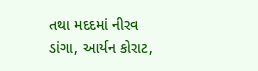તથા મદદમાં નીરવ ડાંગા, આર્યન કોરાટ,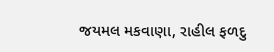જયમલ મકવાણા, રાહીલ ફળદુ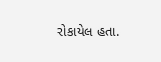રોકાયેલ હતા.